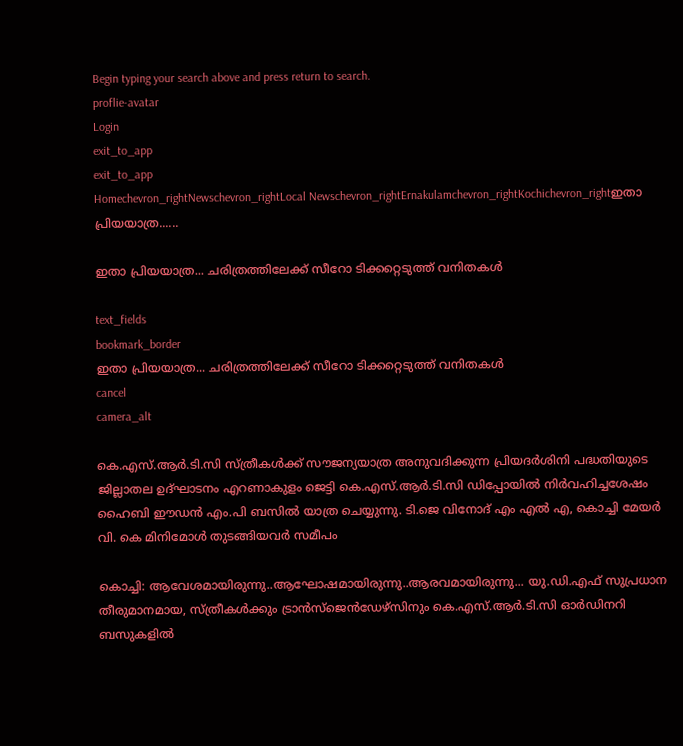Begin typing your search above and press return to search.
proflie-avatar
Login
exit_to_app
exit_to_app
Homechevron_rightNewschevron_rightLocal Newschevron_rightErnakulamchevron_rightKochichevron_rightഇതാ പ്രിയയാത്ര......

ഇതാ പ്രിയയാത്ര... ചരിത്രത്തിലേക്ക് സീറോ ടിക്കറ്റെടുത്ത് വനിതകൾ

text_fields
bookmark_border
ഇതാ പ്രിയയാത്ര... ചരിത്രത്തിലേക്ക് സീറോ ടിക്കറ്റെടുത്ത് വനിതകൾ
cancel
camera_alt

കെ.എസ്.ആര്‍.ടി.സി സ്ത്രീകള്‍ക്ക് സൗജന്യയാത്ര അനുവദിക്കുന്ന പ്രിയദര്‍ശിനി പദ്ധതിയുടെ ജില്ലാതല ഉദ്ഘാടനം എറണാകുളം ജെട്ടി കെ.എസ്.ആർ.ടി.സി ഡിപ്പോയിൽ നിർവഹിച്ചശേഷം ഹൈബി ഈഡൻ എം.പി ബസിൽ യാത്ര ചെയ്യുന്നു. ടി.ജെ വിനോദ് എം എൽ എ, കൊച്ചി മേയർ വി. കെ മിനിമോൾ തുടങ്ങിയവർ സമീപം

കൊച്ചി: ആവേശമായിരുന്നു..ആഘോഷമായിരുന്നു..ആരവമായിരുന്നു... യു.ഡി.എഫ് സുപ്രധാന തീരുമാനമായ, സ്ത്രീകൾക്കും ട്രാൻസ്ജെൻഡേഴ്സിനും കെ.എസ്.ആർ.ടി.സി ഓർഡിനറി ബസുകളിൽ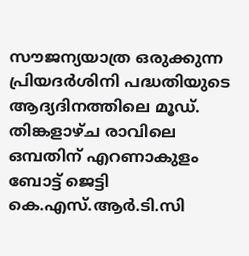സൗജന്യയാത്ര ഒരുക്കുന്ന പ്രിയദർശിനി പദ്ധതിയുടെ ആദ്യദിനത്തിലെ മൂഡ്. തിങ്കളാഴ്ച രാവിലെ ഒമ്പതിന് എറണാകുളം ബോട്ട് ജെട്ടി കെ.എസ്.ആർ.ടി.സി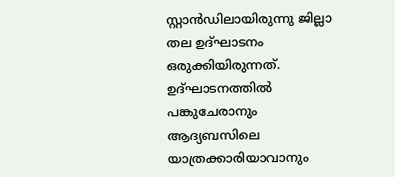സ്റ്റാൻഡിലായിരുന്നു ജില്ലാ തല ഉദ്ഘാടനം ഒരുക്കിയിരുന്നത്. ഉദ്ഘാടനത്തിൽ പങ്കുചേരാനും ആദ്യബസിലെ യാത്രക്കാരിയാവാനും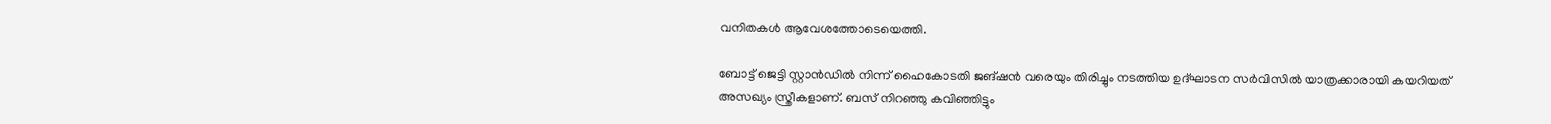വനിതകൾ ആവേശത്തോടെയെത്തി.

ബോട്ട് ജെട്ടി സ്റ്റാൻഡിൽ നിന്ന് ഹൈകോടതി ജങ്ഷൻ വരെയും തിരിച്ചും നടത്തിയ ഉദ്ഘാടന സർവിസിൽ യാത്രക്കാരായി കയറിയത് അസഖ്യം സ്ത്രീകളാണ്. ബസ് നിറഞ്ഞു കവിഞ്ഞിട്ടും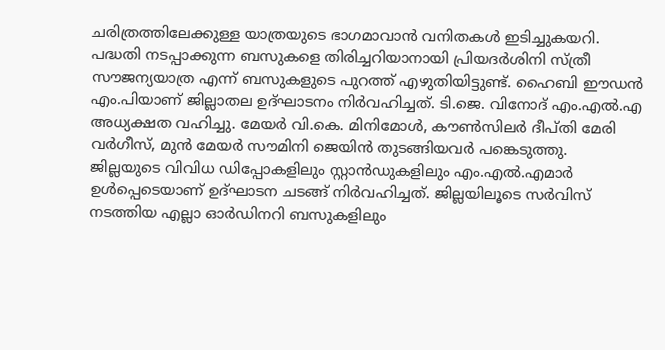ചരിത്രത്തിലേക്കുള്ള യാത്രയുടെ ഭാഗമാവാൻ വനിതകൾ ഇടിച്ചുകയറി. പദ്ധതി നടപ്പാക്കുന്ന ബസുകളെ തിരിച്ചറിയാനായി പ്രിയദർശിനി സ്ത്രീ സൗജന്യയാത്ര എന്ന് ബസുകളുടെ പുറത്ത് എഴുതിയിട്ടുണ്ട്. ഹൈബി ഈഡൻ എം.പിയാണ് ജില്ലാതല ഉദ്ഘാടനം നിർവഹിച്ചത്. ടി.ജെ. വിനോദ് എം.എൽ.എ അധ്യക്ഷത വഹിച്ചു. മേയർ വി.കെ. മിനിമോൾ, കൗൺസിലർ ദീപ്തി മേരി വർഗീസ്, മുൻ മേയർ സൗമിനി ജെയിൻ തുടങ്ങിയവർ പങ്കെടുത്തു. ജില്ലയുടെ വിവിധ ഡിപ്പോകളിലും സ്റ്റാൻഡുകളിലും എം.എൽ.എമാർ ഉൾപ്പെടെയാണ് ഉദ്ഘാടന ചടങ്ങ് നിർവഹിച്ചത്. ജില്ലയിലൂടെ സർവിസ് നടത്തിയ എല്ലാ ഓർഡിനറി ബസുകളിലും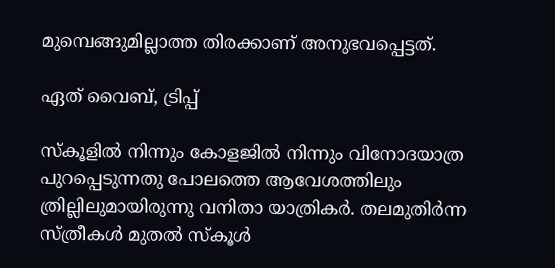മുമ്പെങ്ങുമില്ലാത്ത തിരക്കാണ് അനുഭവപ്പെട്ടത്.

ഏത് വൈബ്, ട്രിപ്പ്

സ്കൂളിൽ നിന്നും കോളജിൽ നിന്നും വിനോദയാത്ര പുറപ്പെടുന്നതു പോലത്തെ ആവേശത്തിലും ത്രില്ലിലുമായിരുന്നു വനിതാ യാത്രികർ. തലമുതിർന്ന സ്ത്രീകൾ മുതൽ സ്കൂൾ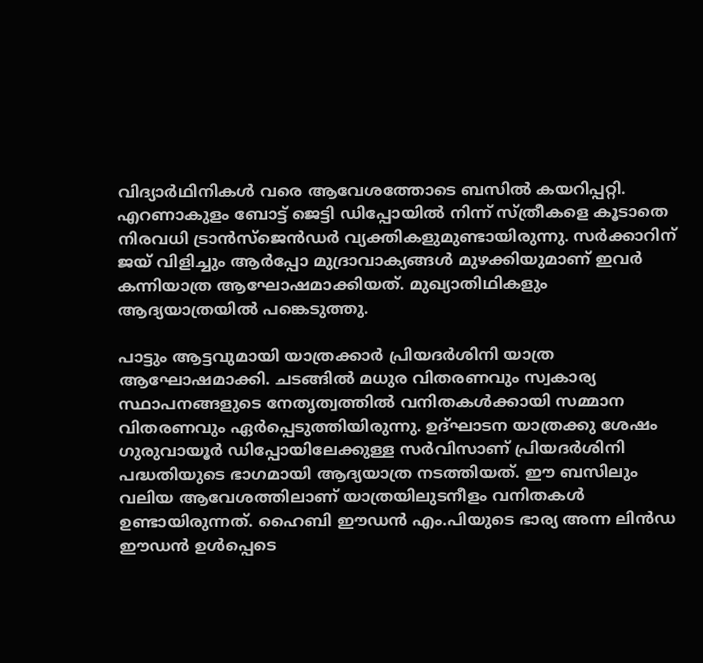വിദ്യാർഥിനികൾ വരെ ആവേശത്തോടെ ബസിൽ കയറിപ്പറ്റി. എറണാകുളം ബോട്ട് ജെട്ടി ഡിപ്പോയിൽ നിന്ന് സ്ത്രീകളെ കൂടാതെ നിരവധി ട്രാൻസ്ജെൻഡർ വ്യക്തികളുമുണ്ടായിരുന്നു. സർക്കാറിന് ജയ് വിളിച്ചും ആർപ്പോ മുദ്രാവാക്യങ്ങൾ മുഴക്കിയുമാണ് ഇവർ കന്നിയാത്ര ആഘോഷമാക്കിയത്. മുഖ്യാതിഥികളും ആദ്യയാത്രയിൽ പങ്കെടുത്തു.

പാട്ടും ആട്ടവുമായി യാത്രക്കാർ പ്രിയദർശിനി യാത്ര ആഘോഷമാക്കി. ചടങ്ങിൽ മധുര വിതരണവും സ്വകാര്യ സ്ഥാപനങ്ങളുടെ നേതൃത്വത്തിൽ വനിതകൾക്കായി സമ്മാന വിതരണവും ഏർപ്പെടുത്തിയിരുന്നു. ഉദ്ഘാടന യാത്രക്കു ശേഷം ഗുരുവായൂർ ഡിപ്പോയിലേക്കുള്ള സർവിസാണ് പ്രിയദർശിനി പദ്ധതിയുടെ ഭാഗമാ‍യി ആദ്യയാത്ര നടത്തിയത്. ഈ ബസിലും വലിയ ആവേശത്തിലാണ് യാത്രയിലുടനീളം വനിതകൾ ഉണ്ടായിരുന്നത്. ഹൈബി ഈഡൻ എം.പിയുടെ ഭാര്യ അന്ന ലിൻഡ ഈഡൻ ഉൾപ്പെടെ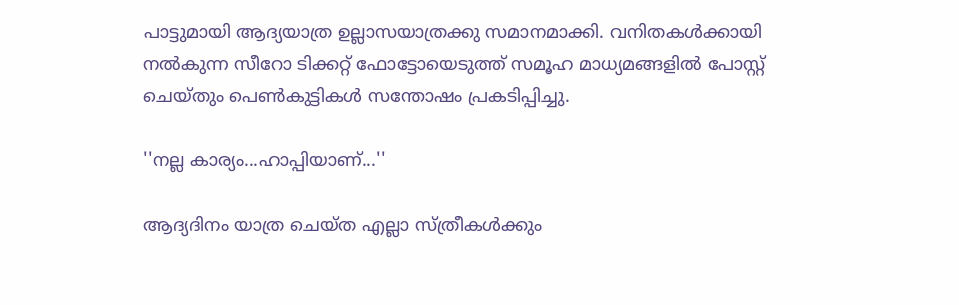പാട്ടുമായി ആദ്യയാത്ര ഉല്ലാസയാത്രക്കു സമാനമാക്കി. വനിതകൾക്കായി നൽകുന്ന സീറോ ടിക്കറ്റ് ഫോട്ടോയെടുത്ത് സമൂഹ മാധ്യമങ്ങളിൽ പോസ്റ്റ് ചെയ്തും പെൺകുട്ടികൾ സന്തോഷം പ്രകടിപ്പിച്ചു.

''നല്ല കാര്യം...ഹാപ്പിയാണ്...''

ആദ്യദിനം യാത്ര ചെയ്ത എല്ലാ സ്ത്രീകൾക്കും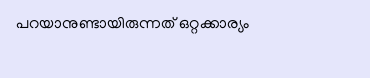പറയാനുണ്ടായിരുന്നത് ഒറ്റക്കാര്യം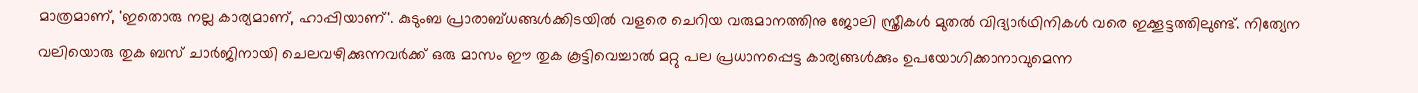മാത്രമാണ്, 'ഇതൊരു നല്ല കാര്യമാണ്, ഹാപ്പിയാണ്'. കുടുംബ പ്രാരാബ്ധങ്ങൾക്കിടയിൽ വളരെ ചെറിയ വരുമാനത്തിനു ജോലി സ്ത്രീകൾ മുതൽ വിദ്യാർഥിനികൾ വരെ ഇക്കൂട്ടത്തിലുണ്ട്. നിത്യേന വലിയൊരു തുക ബസ് ചാർജിനായി ചെലവഴിക്കുന്നവർക്ക് ഒരു മാസം ഈ തുക കൂട്ടിവെച്ചാൽ മറ്റു പല പ്രധാനപ്പെട്ട കാര്യങ്ങൾക്കും ഉപയോഗിക്കാനാവുമെന്ന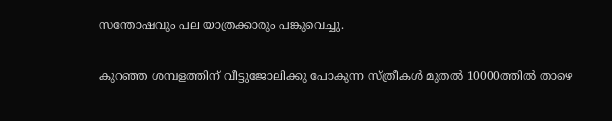സന്തോഷവും പല യാത്രക്കാരും പങ്കുവെച്ചു.

കുറഞ്ഞ ശമ്പളത്തിന് വീട്ടുജോലിക്കു പോകുന്ന സ്ത്രീകൾ മുതൽ 10000ത്തിൽ താഴെ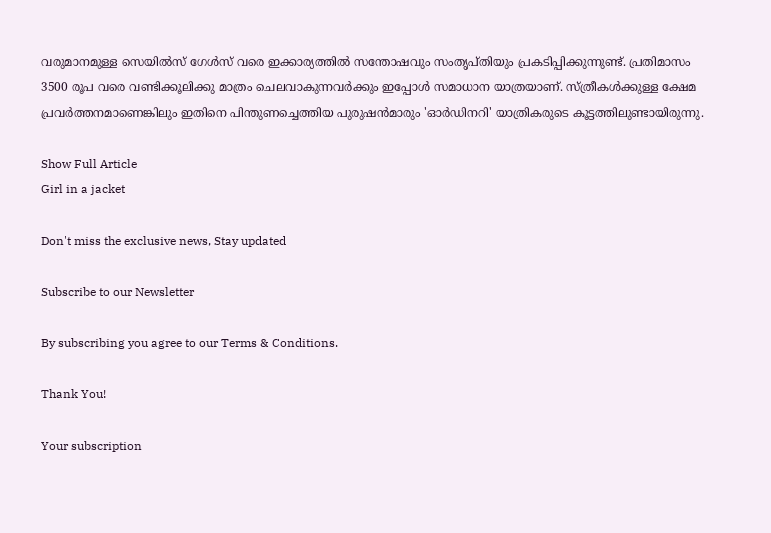വരുമാനമുള്ള സെയിൽസ് ഗേൾസ് വരെ ഇക്കാര്യത്തിൽ സന്തോഷവും സംതൃപ്തിയും പ്രകടിപ്പിക്കുന്നുണ്ട്. പ്രതിമാസം 3500 രൂപ വരെ വണ്ടിക്കൂലിക്കു മാത്രം ചെലവാകുന്നവർക്കും ഇപ്പോൾ സമാധാന യാത്രയാണ്. സ്ത്രീകൾക്കുള്ള ക്ഷേമ പ്രവർത്തനമാണെങ്കിലും ഇതിനെ പിന്തുണച്ചെത്തിയ പുരുഷൻമാരും 'ഓർഡിനറി' യാത്രികരുടെ കൂട്ടത്തിലുണ്ടായിരുന്നു.

Show Full Article
Girl in a jacket

Don't miss the exclusive news, Stay updated

Subscribe to our Newsletter

By subscribing you agree to our Terms & Conditions.

Thank You!

Your subscription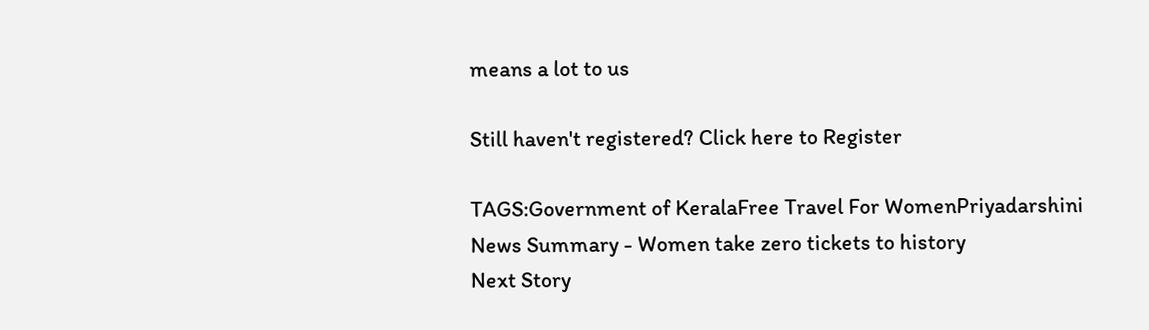means a lot to us

Still haven't registered? Click here to Register

TAGS:Government of KeralaFree Travel For WomenPriyadarshini
News Summary - Women take zero tickets to history
Next Story